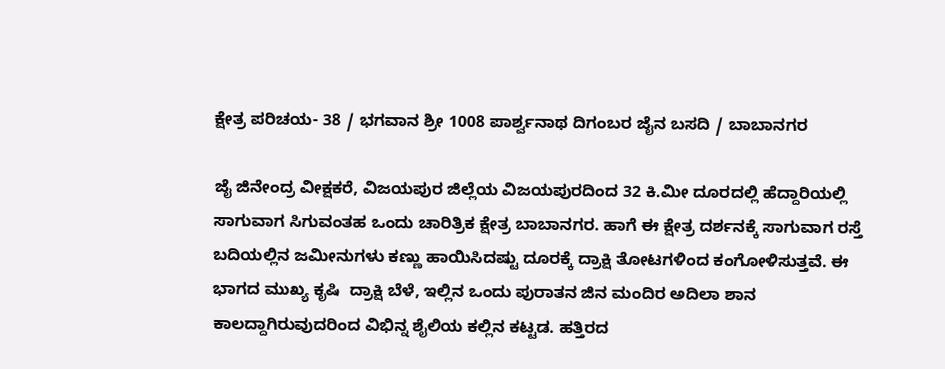ಕ್ಷೇತ್ರ ಪರಿಚಯ- 38 / ಭಗವಾನ ಶ್ರೀ 1008 ಪಾರ್ಶ್ವನಾಥ ದಿಗಂಬರ ಜೈನ ಬಸದಿ / ಬಾಬಾನಗರ

ಜೈ ಜಿನೇಂದ್ರ ವೀಕ್ಷಕರೆ, ವಿಜಯಪುರ ಜಿಲ್ಲೆಯ ವಿಜಯಪುರದಿಂದ 32 ಕಿ.ಮೀ ದೂರದಲ್ಲಿ ಹೆದ್ದಾರಿಯಲ್ಲಿ ಸಾಗುವಾಗ ಸಿಗುವಂತಹ ಒಂದು ಚಾರಿತ್ರಿಕ ಕ್ಷೇತ್ರ ಬಾಬಾನಗರ. ಹಾಗೆ ಈ ಕ್ಷೇತ್ರ ದರ್ಶನಕ್ಕೆ ಸಾಗುವಾಗ ರಸ್ತೆ ಬದಿಯಲ್ಲಿನ ಜಮೀನುಗಳು ಕಣ್ಣು ಹಾಯಿಸಿದಷ್ಟು ದೂರಕ್ಕೆ ದ್ರಾಕ್ಷಿ ತೋಟಗಳಿಂದ ಕಂಗೋಳಿಸುತ್ತವೆ. ಈ ಭಾಗದ ಮುಖ್ಯ ಕೃಷಿ  ದ್ರಾಕ್ಷಿ ಬೆಳೆ, ಇಲ್ಲಿನ ಒಂದು ಪುರಾತನ ಜಿನ ಮಂದಿರ ಅದಿಲಾ ಶಾನ ಕಾಲದ್ದಾಗಿರುವುದರಿಂದ ವಿಭಿನ್ನ ಶೈಲಿಯ ಕಲ್ಲಿನ ಕಟ್ಟಡ. ಹತ್ತಿರದ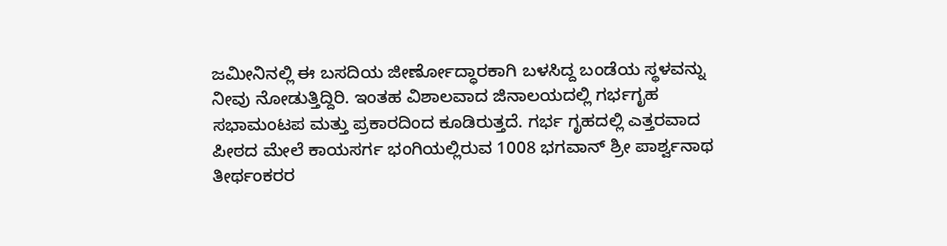ಜಮೀನಿನಲ್ಲಿ ಈ ಬಸದಿಯ ಜೀರ್ಣೋದ್ಧಾರಕಾಗಿ ಬಳಸಿದ್ದ ಬಂಡೆಯ ಸ್ಥಳವನ್ನು ನೀವು ನೋಡುತ್ತಿದ್ದಿರಿ. ಇಂತಹ ವಿಶಾಲವಾದ ಜಿನಾಲಯದಲ್ಲಿ ಗರ್ಭಗೃಹ ಸಭಾಮಂಟಪ ಮತ್ತು ಪ್ರಕಾರದಿಂದ ಕೂಡಿರುತ್ತದೆ. ಗರ್ಭ ಗೃಹದಲ್ಲಿ ಎತ್ತರವಾದ ಪೀಠದ ಮೇಲೆ ಕಾಯಸರ್ಗ ಭಂಗಿಯಲ್ಲಿರುವ 1008 ಭಗವಾನ್ ಶ್ರೀ ಪಾರ್ಶ್ವನಾಥ ತೀರ್ಥಂಕರರ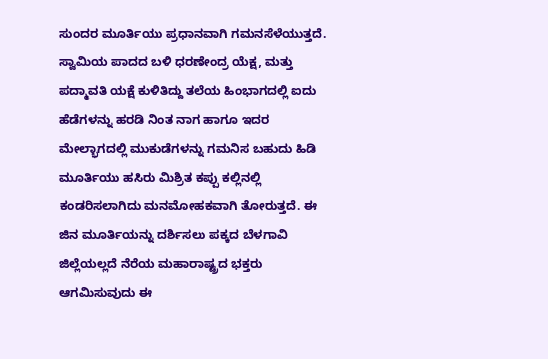ಸುಂದರ ಮೂರ್ತಿಯು ಪ್ರಧಾನವಾಗಿ ಗಮನಸೆಳೆಯುತ್ತದೆ. ಸ್ವಾಮಿಯ ಪಾದದ ಬಳಿ ಧರಣೇಂದ್ರ ಯೆಕ್ಷ, ಮತ್ತು ಪದ್ಮಾವತಿ ಯಕ್ಷೆ ಕುಳಿತಿದ್ದು ತಲೆಯ ಹಿಂಭಾಗದಲ್ಲಿ ಐದು ಹೆಡೆಗಳನ್ನು ಹರಡಿ ನಿಂತ ನಾಗ ಹಾಗೂ ಇದರ ಮೇಲ್ಭಾಗದಲ್ಲಿ ಮುಕುಡೆಗಳನ್ನು ಗಮನಿಸ ಬಹುದು ಹಿಡಿ ಮೂರ್ತಿಯು ಹಸಿರು ಮಿಶ್ರಿತ ಕಪ್ಪು ಕಲ್ಲಿನಲ್ಲಿ ಕಂಡರಿಸಲಾಗಿದು ಮನಮೋಹಕವಾಗಿ ತೋರುತ್ತದೆ. ಈ ಜಿನ ಮೂರ್ತಿಯನ್ನು ದರ್ಶಿಸಲು ಪಕ್ಕದ ಬೆಳಗಾವಿ ಜಿಲ್ಲೆಯಲ್ಲದೆ ನೆರೆಯ ಮಹಾರಾಷ್ಟ್ರದ ಭಕ್ತರು ಆಗಮಿಸುವುದು ಈ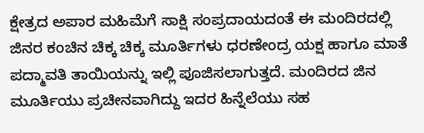ಕ್ಷೇತ್ರದ ಅಪಾರ ಮಹಿಮೆಗೆ ಸಾಕ್ಷಿ ಸಂಪ್ರದಾಯದಂತೆ ಈ ಮಂದಿರದಲ್ಲಿ ಜಿನರ ಕಂಚಿನ ಚಿಕ್ಕ ಚಿಕ್ಕ ಮೂರ್ತಿಗಳು ಧರಣೇಂದ್ರ ಯಕ್ಷ ಹಾಗೂ ಮಾತೆ ಪದ್ಮಾವತಿ ತಾಯಿಯನ್ನು ಇಲ್ಲಿ ಪೂಜಿಸಲಾಗುತ್ತದೆ. ಮಂದಿರದ ಜಿನ ಮೂರ್ತಿಯು ಪ್ರಚೀನವಾಗಿದ್ದು ಇದರ ಹಿನ್ನೆಲೆಯು ಸಹ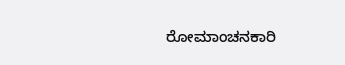ರೋಮಾಂಚನಕಾರಿ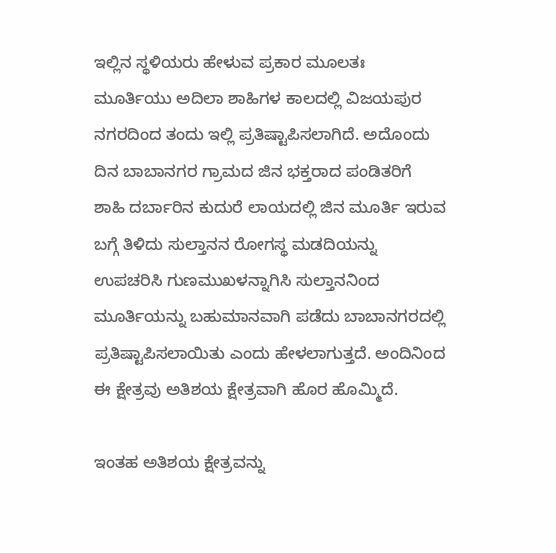ಇಲ್ಲಿನ ಸ್ಥಳಿಯರು ಹೇಳುವ ಪ್ರಕಾರ ಮೂಲತಃ ಮೂರ್ತಿಯು ಅದಿಲಾ ಶಾಹಿಗಳ ಕಾಲದಲ್ಲಿ ವಿಜಯಪುರ ನಗರದಿಂದ ತಂದು ಇಲ್ಲಿ ಪ್ರತಿಷ್ಟಾಪಿಸಲಾಗಿದೆ. ಅದೊಂದು ದಿನ ಬಾಬಾನಗರ ಗ್ರಾಮದ ಜಿನ ಭಕ್ತರಾದ ಪಂಡಿತರಿಗೆ ಶಾಹಿ ದರ್ಬಾರಿನ ಕುದುರೆ ಲಾಯದಲ್ಲಿ ಜಿನ ಮೂರ್ತಿ ಇರುವ ಬಗ್ಗೆ ತಿಳಿದು ಸುಲ್ತಾನನ ರೋಗಸ್ಥ ಮಡದಿಯನ್ನು ಉಪಚರಿಸಿ ಗುಣಮುಖಳನ್ನಾಗಿಸಿ ಸುಲ್ತಾನನಿಂದ ಮೂರ್ತಿಯನ್ನು ಬಹುಮಾನವಾಗಿ ಪಡೆದು ಬಾಬಾನಗರದಲ್ಲಿ ಪ್ರತಿಷ್ಟಾಪಿಸಲಾಯಿತು ಎಂದು ಹೇಳಲಾಗುತ್ತದೆ. ಅಂದಿನಿಂದ ಈ ಕ್ಷೇತ್ರವು ಅತಿಶಯ ಕ್ಷೇತ್ರವಾಗಿ ಹೊರ ಹೊಮ್ಮಿದೆ.

ಇಂತಹ ಅತಿಶಯ ಕ್ಷೇತ್ರವನ್ನು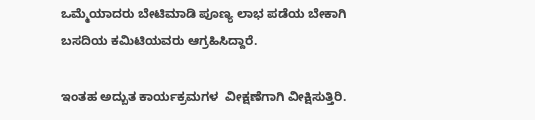ಒಮ್ಮೆಯಾದರು ಬೇಟಿಮಾಡಿ ಪೂಣ್ಯ ಲಾಭ ಪಡೆಯ ಬೇಕಾಗಿ ಬಸದಿಯ ಕಮಿಟಿಯವರು ಆಗ್ರಹಿಸಿದ್ದಾರೆ.

ಇಂತಹ ಅದ್ಬುತ ಕಾರ್ಯಕ್ರಮಗಳ  ವೀಕ್ಷಣೆಗಾಗಿ ವೀಕ್ಷಿಸುತ್ತಿರಿ.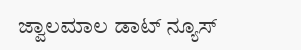ಜ್ವಾಲಮಾಲ ಡಾಟ್ ನ್ಯೂಸ್